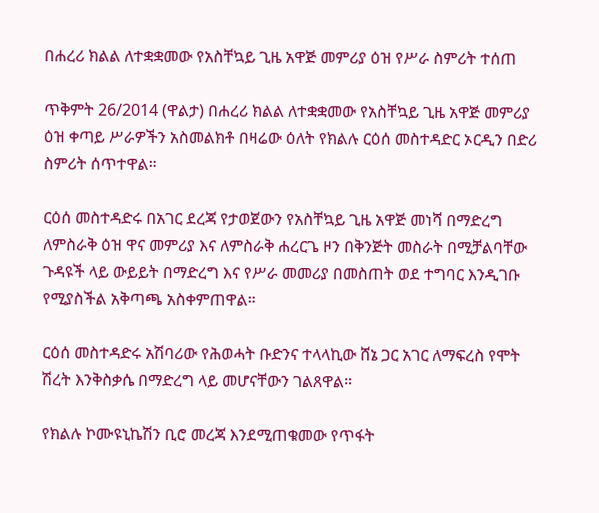በሐረሪ ክልል ለተቋቋመው የአስቸኳይ ጊዜ አዋጅ መምሪያ ዕዝ የሥራ ስምሪት ተሰጠ

ጥቅምት 26/2014 (ዋልታ) በሐረሪ ክልል ለተቋቋመው የአስቸኳይ ጊዜ አዋጅ መምሪያ ዕዝ ቀጣይ ሥራዎችን አስመልክቶ በዛሬው ዕለት የክልሉ ርዕሰ መስተዳድር ኦርዲን በድሪ ስምሪት ሰጥተዋል።

ርዕሰ መስተዳድሩ በአገር ደረጃ የታወጀውን የአስቸኳይ ጊዜ አዋጅ መነሻ በማድረግ ለምስራቅ ዕዝ ዋና መምሪያ እና ለምስራቅ ሐረርጌ ዞን በቅንጅት መስራት በሚቻልባቸው ጉዳዩች ላይ ውይይት በማድረግ እና የሥራ መመሪያ በመስጠት ወደ ተግባር እንዲገቡ የሚያስችል አቅጣጫ አስቀምጠዋል።

ርዕሰ መስተዳድሩ አሽባሪው የሕወሓት ቡድንና ተላላኪው ሸኔ ጋር አገር ለማፍረስ የሞት ሽረት እንቅስቃሴ በማድረግ ላይ መሆናቸውን ገልጸዋል።

የክልሉ ኮሙዩኒኬሽን ቢሮ መረጃ እንደሚጠቁመው የጥፋት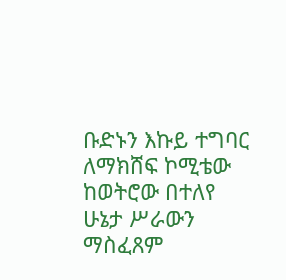ቡድኑን እኩይ ተግባር ለማክሸፍ ኮሚቴው ከወትሮው በተለየ ሁኔታ ሥራውን ማስፈጸም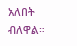አለበት ብለዋል።